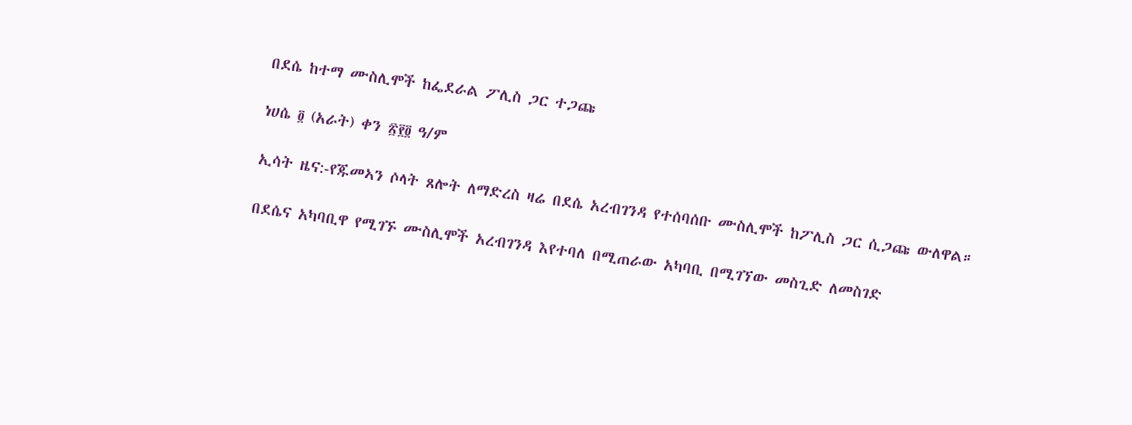በደሴ ከተማ ሙስሊሞች ከፌደራል ፖሊስ ጋር ተጋጩ

ነሀሴ ፬ (አራት) ቀን ፳፻፬ ዓ/ም

ኢሳት ዜና:-የጁመኣን ሶላት ጸሎት ለማድረስ ዛሬ በደሴ አረብገንዳ የተሰባሰቡ ሙስሊሞች ከፖሊስ ጋር ሲጋጩ ውለዋል።

በደሴና አካባቢዋ የሚገኙ ሙስሊሞች አረብገንዳ እየተባለ በሚጠራው አካባቢ በሚገኘው መስጊድ ለመስገድ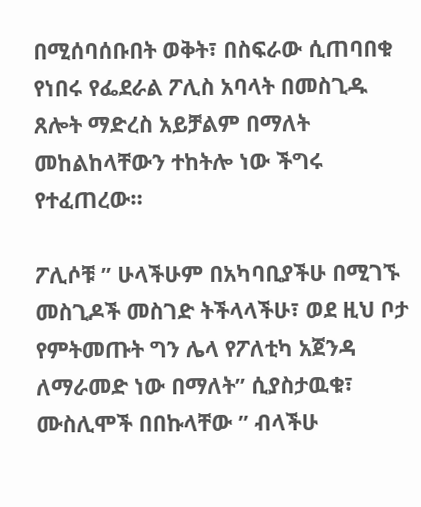በሚሰባሰቡበት ወቅት፣ በስፍራው ሲጠባበቁ የነበሩ የፌደራል ፖሊስ አባላት በመስጊዱ ጸሎት ማድረስ አይቻልም በማለት መከልከላቸውን ተከትሎ ነው ችግሩ የተፈጠረው።

ፖሊሶቹ ” ሁላችሁም በአካባቢያችሁ በሚገኙ መስጊዶች መስገድ ትችላላችሁ፣ ወደ ዚህ ቦታ የምትመጡት ግን ሌላ የፖለቲካ አጀንዳ ለማራመድ ነው በማለት” ሲያስታዉቁ፣ ሙስሊሞች በበኩላቸው ” ብላችሁ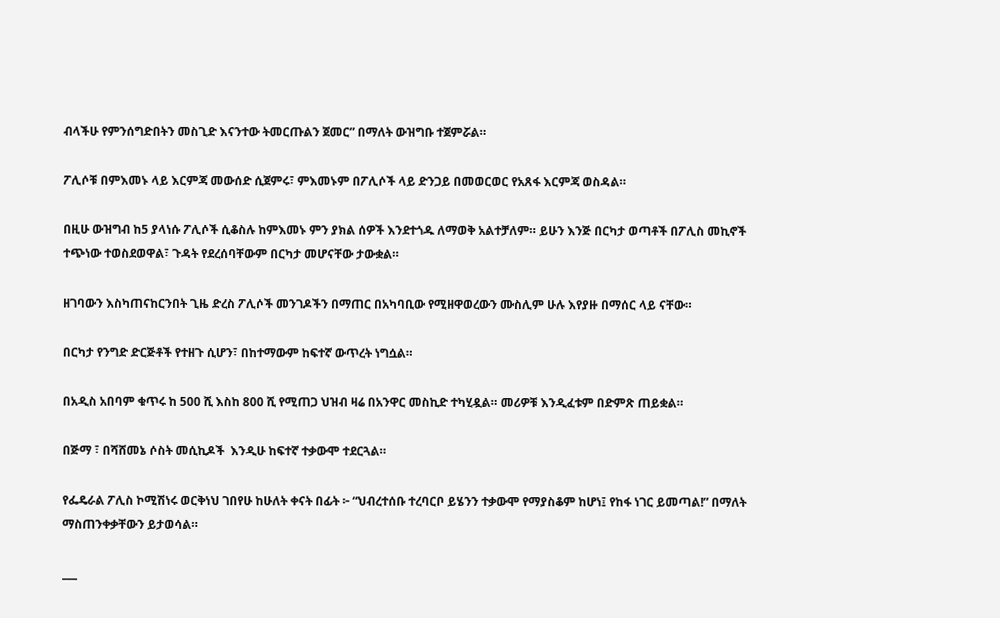ብላችሁ የምንሰግድበትን መስጊድ እናንተው ትመርጡልን ጀመር” በማለት ውዝግቡ ተጀምሯል።

ፖሊሶቹ በምእመኑ ላይ እርምጃ መውሰድ ሲጀምሩ፣ ምእመኑም በፖሊሶች ላይ ድንጋይ በመወርወር የአጸፋ እርምጃ ወስዳል።

በዚሁ ውዝግብ ከ5 ያላነሱ ፖሊሶች ሲቆስሉ ከምእመኑ ምን ያክል ሰዎች እንደተጎዱ ለማወቅ አልተቻለም። ይሁን እንጅ በርካታ ወጣቶች በፖሊስ መኪኖች ተጭነው ተወስደወዋል፣ ጉዳት የደረሰባቸውም በርካታ መሆናቸው ታውቋል።

ዘገባውን እስካጠናከርንበት ጊዜ ድረስ ፖሊሶች መንገዶችን በማጠር በአካባቢው የሚዘዋወረውን ሙስሊም ሁሉ እየያዙ በማሰር ላይ ናቸው።

በርካታ የንግድ ድርጅቶች የተዘጉ ሲሆን፣ በከተማውም ከፍተኛ ውጥረት ነግሷል።

በአዲስ አበባም ቁጥሩ ከ 500 ሺ እስከ 800 ሺ የሚጠጋ ህዝብ ዛሬ በአንዋር መስኪድ ተካሂዷል። መሪዎቹ እንዲፈቱም በድምጽ ጠይቋል።

በጅማ ፣ በሻሸመኔ ሶስት መሲኪዶች  እንዲሁ ከፍተኛ ተቃውሞ ተደርጓል።

የፌዴራል ፖሊስ ኮሚሽነሩ ወርቅነህ ገበየሁ ከሁለት ቀናት በፊት ፦ “ህብረተሰቡ ተረባርቦ ይሄንን ተቃውሞ የማያስቆም ከሆነ፤ የከፋ ነገር ይመጣል!” በማለት ማስጠንቀቃቸውን ይታወሳል።

___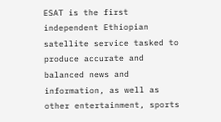ESAT is the first independent Ethiopian satellite service tasked to produce accurate and balanced news and information, as well as other entertainment, sports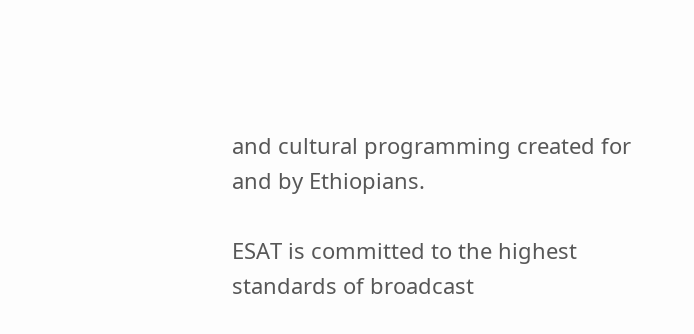and cultural programming created for and by Ethiopians.

ESAT is committed to the highest standards of broadcast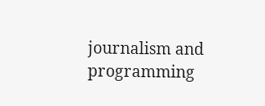journalism and programming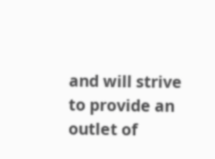and will strive to provide an outlet of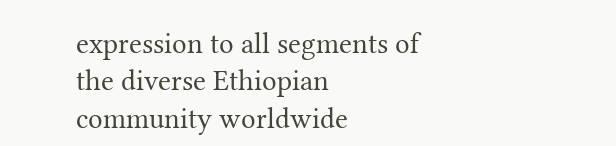expression to all segments of the diverse Ethiopian community worldwide